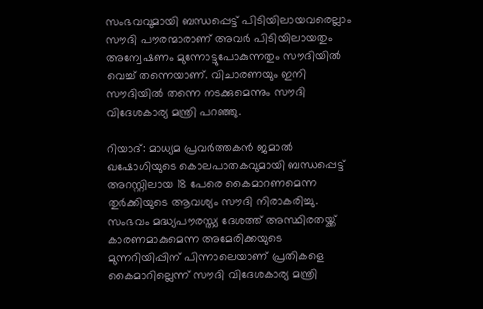സംഭവവുമായി ബന്ധപ്പെട്ട് പിടിയിലായവരെല്ലാം സൗദി പൗരന്മാരാണ് അവര്‍ പിടിയിലായതും  അന്വേഷണം മുന്നോട്ടുപോകുന്നതും സൗദിയില്‍ വെച്ച് തന്നെയാണ്. വിചാരണയും ഇനി സൗദിയില്‍ തന്നെ നടക്കുമെന്നും സൗദി വിദേശകാര്യ മന്ത്രി പറഞ്ഞു.

റിയാദ്: മാധ്യമ പ്രവര്‍ത്തകന്‍ ജമാല്‍ ഖഷോഗിയുടെ കൊലപാതകവുമായി ബന്ധപ്പെട്ട് അറസ്റ്റിലായ 18 പേരെ കൈമാറണമെന്ന തുര്‍ക്കിയുടെ ആവശ്യം സൗദി നിരാകരിച്ചു. സംഭവം മദ്ധ്യപൗരസ്ത്യ ദേശത്ത് അസ്ഥിരതയ്ക്ക് കാരണമാകുമെന്ന അമേരിക്കയുടെ മുന്നറിയിപ്പിന് പിന്നാലെയാണ് പ്രതികളെ കൈമാറില്ലെന്ന് സൗദി വിദേശകാര്യ മന്ത്രി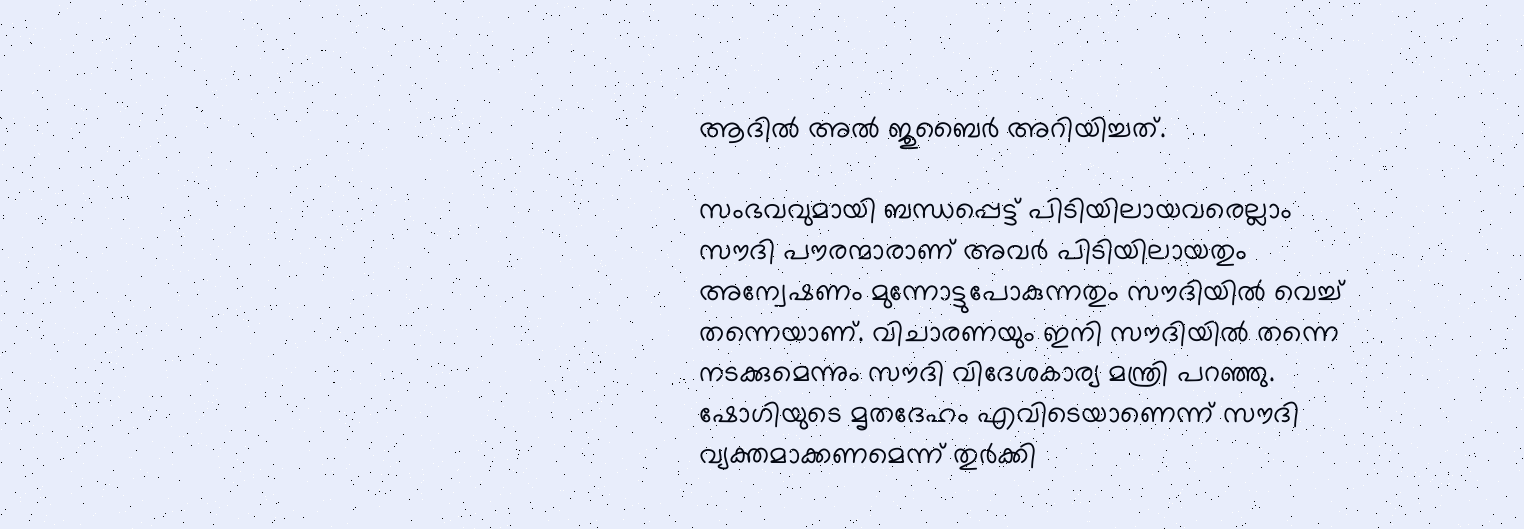ആദില്‍ അല്‍ ജുബൈര്‍ അറിയിച്ചത്.

സംഭവവുമായി ബന്ധപ്പെട്ട് പിടിയിലായവരെല്ലാം സൗദി പൗരന്മാരാണ് അവര്‍ പിടിയിലായതും അന്വേഷണം മുന്നോട്ടുപോകുന്നതും സൗദിയില്‍ വെച്ച് തന്നെയാണ്. വിചാരണയും ഇനി സൗദിയില്‍ തന്നെ നടക്കുമെന്നും സൗദി വിദേശകാര്യ മന്ത്രി പറഞ്ഞു. ഷോഗിയുടെ മൃതദേഹം എവിടെയാണെന്ന് സൗദി വ്യക്തമാക്കണമെന്ന് തുര്‍ക്കി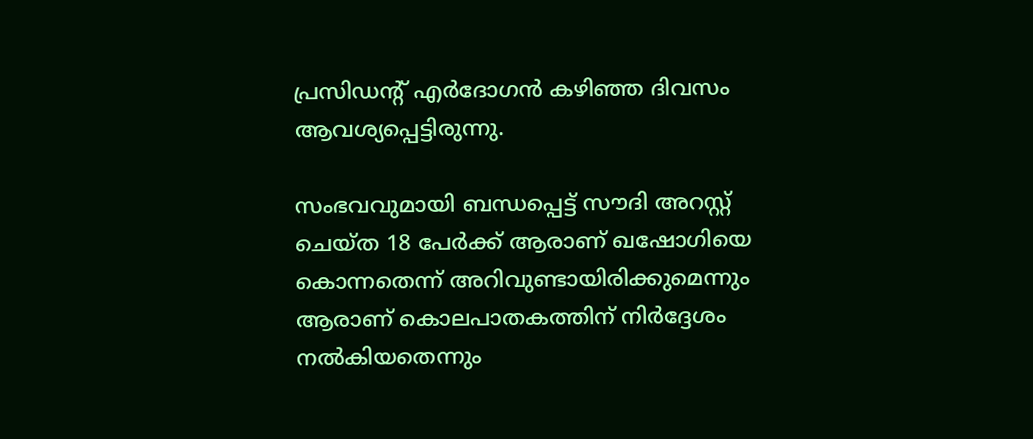പ്രസിഡന്റ് എര്‍ദോഗന്‍ കഴിഞ്ഞ ദിവസം ആവശ്യപ്പെട്ടിരുന്നു.

സംഭവവുമായി ബന്ധപ്പെട്ട് സൗദി അറസ്റ്റ് ചെയ്ത 18 പേര്‍ക്ക് ആരാണ് ഖഷോഗിയെ കൊന്നതെന്ന് അറിവുണ്ടായിരിക്കുമെന്നും ആരാണ് കൊലപാതകത്തിന് നിര്‍ദ്ദേശം നല്‍കിയതെന്നും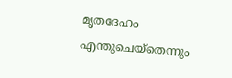മൃതദേഹം എന്തുചെയ്തെന്നും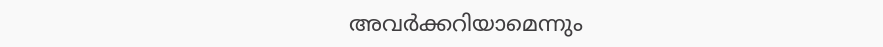അവര്‍ക്കറിയാമെന്നും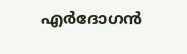എര്‍ദോഗന്‍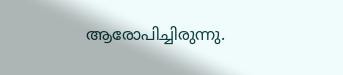ആരോപിച്ചിരുന്നു.